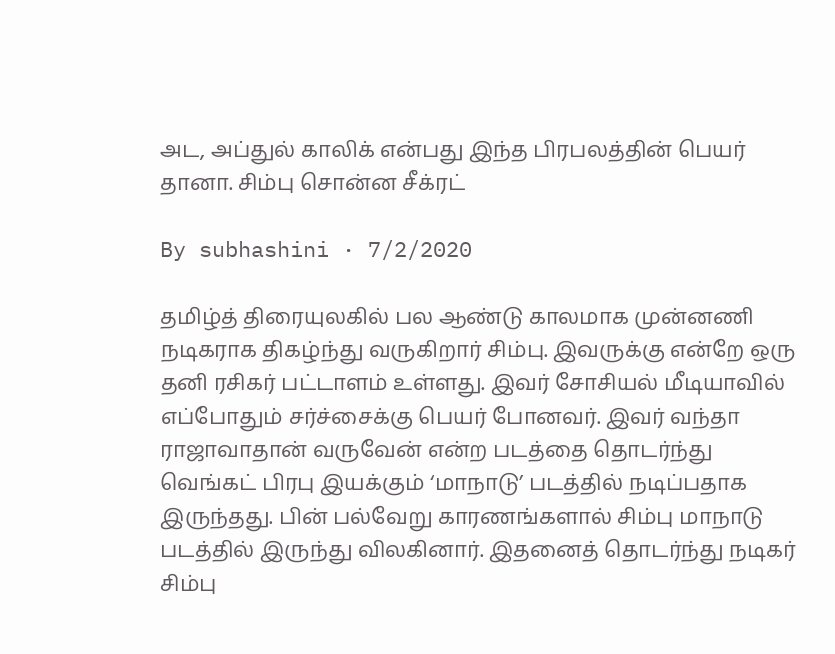அட, அப்துல் காலிக் என்பது இந்த பிரபலத்தின் பெயர் தானா. சிம்பு சொன்ன சீக்ரட்

By subhashini · 7/2/2020

தமிழ்த் திரையுலகில் பல ஆண்டு காலமாக முன்னணி நடிகராக திகழ்ந்து வருகிறார் சிம்பு. இவருக்கு என்றே ஒரு தனி ரசிகர் பட்டாளம் உள்ளது. இவர் சோசியல் மீடியாவில் எப்போதும் சர்ச்சைக்கு பெயர் போனவர். இவர் வந்தா ராஜாவாதான் வருவேன் என்ற படத்தை தொடர்ந்து வெங்கட் பிரபு இயக்கும் ‘மாநாடு’ படத்தில் நடிப்பதாக இருந்தது. பின் பல்வேறு காரணங்களால் சிம்பு மாநாடு படத்தில் இருந்து விலகினார். இதனைத் தொடர்ந்து நடிகர் சிம்பு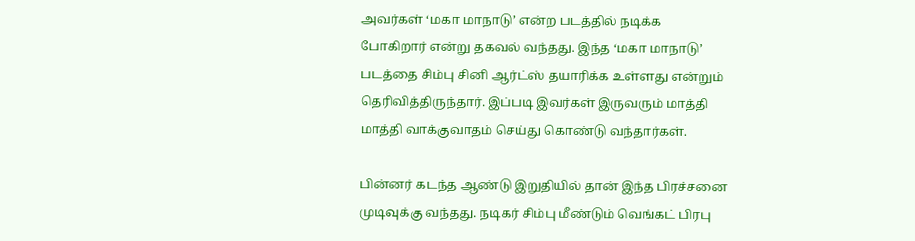அவர்கள் ‘மகா மாநாடு’ என்ற படத்தில் நடிக்க போகிறார் என்று தகவல் வந்தது. இந்த ‘மகா மாநாடு’ படத்தை சிம்பு சினி ஆர்ட்ஸ் தயாரிக்க உள்ளது என்றும் தெரிவித்திருந்தார். இப்படி இவர்கள் இருவரும் மாத்தி மாத்தி வாக்குவாதம் செய்து கொண்டு வந்தார்கள்.

பின்னர் கடந்த ஆண்டு இறுதியில் தான் இந்த பிரச்சனை முடிவுக்கு வந்தது. நடிகர் சிம்பு மீண்டும் வெங்கட் பிரபு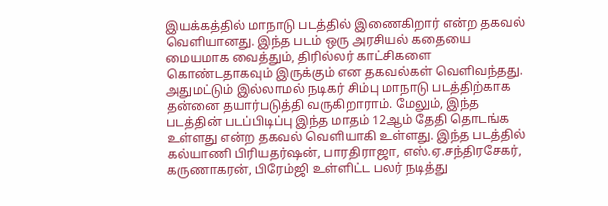இயக்கத்தில் மாநாடு படத்தில் இணைகிறார் என்ற தகவல் வெளியானது. இந்த படம் ஒரு அரசியல் கதையை மையமாக வைத்தும், திரில்லர் காட்சிகளை கொண்டதாகவும் இருக்கும் என தகவல்கள் வெளிவந்தது. அதுமட்டும் இல்லாமல் நடிகர் சிம்பு மாநாடு படத்திற்காக தன்னை தயார்படுத்தி வருகிறாராம். மேலும், இந்த படத்தின் படப்பிடிப்பு இந்த மாதம் 12ஆம் தேதி தொடங்க உள்ளது என்ற தகவல் வெளியாகி உள்ளது. இந்த படத்தில் கல்யாணி பிரியதர்ஷன், பாரதிராஜா, எஸ்.ஏ.சந்திரசேகர், கருணாகரன், பிரேம்ஜி உள்ளிட்ட பலர் நடித்து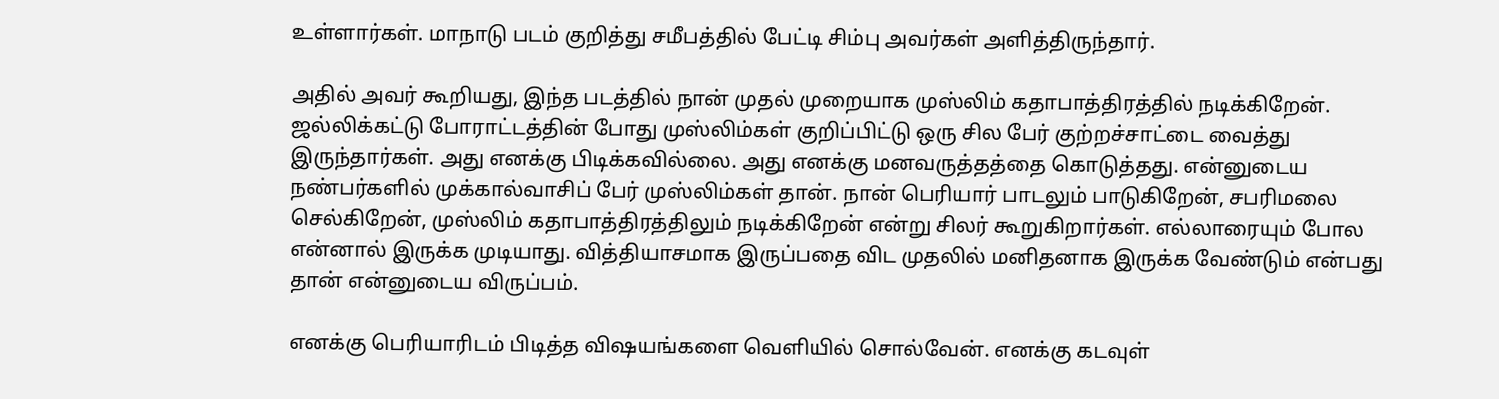உள்ளார்கள். மாநாடு படம் குறித்து சமீபத்தில் பேட்டி சிம்பு அவர்கள் அளித்திருந்தார்.

அதில் அவர் கூறியது, இந்த படத்தில் நான் முதல் முறையாக முஸ்லிம் கதாபாத்திரத்தில் நடிக்கிறேன். ஜல்லிக்கட்டு போராட்டத்தின் போது முஸ்லிம்கள் குறிப்பிட்டு ஒரு சில பேர் குற்றச்சாட்டை வைத்து இருந்தார்கள். அது எனக்கு பிடிக்கவில்லை. அது எனக்கு மனவருத்தத்தை கொடுத்தது. என்னுடைய நண்பர்களில் முக்கால்வாசிப் பேர் முஸ்லிம்கள் தான். நான் பெரியார் பாடலும் பாடுகிறேன், சபரிமலை செல்கிறேன், முஸ்லிம் கதாபாத்திரத்திலும் நடிக்கிறேன் என்று சிலர் கூறுகிறார்கள். எல்லாரையும் போல என்னால் இருக்க முடியாது. வித்தியாசமாக இருப்பதை விட முதலில் மனிதனாக இருக்க வேண்டும் என்பது தான் என்னுடைய விருப்பம்.

எனக்கு பெரியாரிடம் பிடித்த விஷயங்களை வெளியில் சொல்வேன். எனக்கு கடவுள்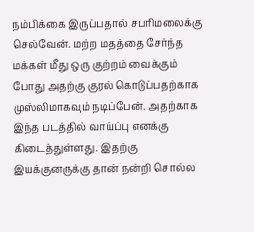நம்பிக்கை இருப்பதால் சபரிமலைக்கு செல்வேன். மற்ற மதத்தை சேர்ந்த மக்கள் மீது ஒரு குற்றம் வைக்கும் போது அதற்கு குரல் கொடுப்பதற்காக முஸ்லிமாகவும் நடிப்பேன். அதற்காக இந்த படத்தில் வாய்ப்பு எனக்கு கிடைத்துள்ளது. இதற்கு இயக்குனருக்கு தான் நன்றி சொல்ல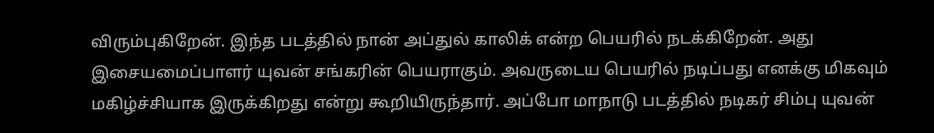விரும்புகிறேன். இந்த படத்தில் நான் அப்துல் காலிக் என்ற பெயரில் நடக்கிறேன். அது இசையமைப்பாளர் யுவன் சங்கரின் பெயராகும். அவருடைய பெயரில் நடிப்பது எனக்கு மிகவும் மகிழ்ச்சியாக இருக்கிறது என்று கூறியிருந்தார். அப்போ மாநாடு படத்தில் நடிகர் சிம்பு யுவன்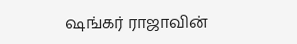ஷங்கர் ராஜாவின்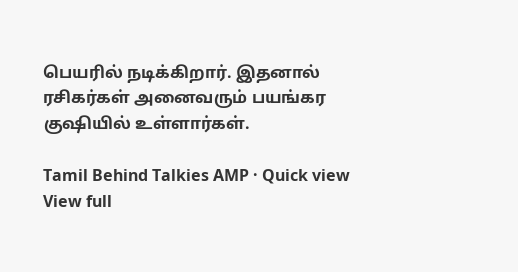பெயரில் நடிக்கிறார். இதனால் ரசிகர்கள் அனைவரும் பயங்கர குஷியில் உள்ளார்கள்.

Tamil Behind Talkies AMP · Quick view
View full